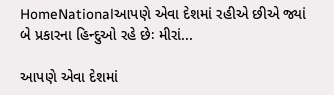HomeNationalઆપણે એવા દેશમાં રહીએ છીએ જ્યાં બે પ્રકારના હિન્દુઓ રહે છેઃ મીરાં...

આપણે એવા દેશમાં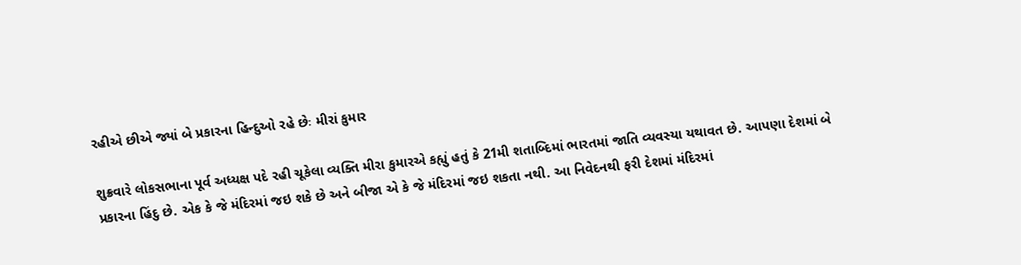રહીએ છીએ જ્યાં બે પ્રકારના હિન્દુઓ રહે છેઃ મીરાં કુમાર

શુક્રવારે લોકસભાના પૂર્વ અધ્યક્ષ પદે રહી ચૂકેલા વ્યક્તિ મીરા કુમારએ કહ્યું હતું કે 21મી શતાબ્દિમાં ભારતમાં જાતિ વ્યવસ્યા યથાવત છે. આપણા દેશમાં બે પ્રકારના હિંદુ છે. એક કે જે મંદિરમાં જઇ શકે છે અને બીજા એ કે જે મંદિરમાં જઇ શકતા નથી. આ નિવેદનથી ફરી દેશમાં મંદિરમાં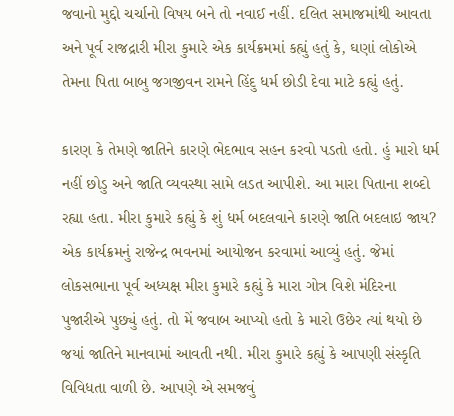જવાનો મુદ્દો ચર્ચાનો વિષય બને તો નવાઈ નહીં. દલિત સમાજમાંથી આવતા અને પૂર્વ રાજદ્રારી મીરા કુમારે એક કાર્યક્રમમાં કહ્યું હતું કે, ઘણાં લોકોએ તેમના પિતા બાબુ જગજીવન રામને હિંદુ ધર્મ છોડી દેવા માટે કહ્યું હતું.

કારણ કે તેમણે જાતિને કારણે ભેદભાવ સહન કરવો પડતો હતો. હું મારો ધર્મ નહીં છોડુ અને જાતિ વ્યવસ્થા સામે લડત આપીશે. આ મારા પિતાના શબ્દો રહ્યા હતા. મીરા કુમારે કહ્યું કે શું ધર્મ બદલવાને કારણે જાતિ બદલાઇ જાય? એક કાર્યક્રમનું રાજેન્દ્ર ભવનમાં આયોજન કરવામાં આવ્યું હતું. જેમાં લોકસભાના પૂર્વ અધ્યક્ષ મીરા કુમારે કહ્યું કે મારા ગોત્ર વિશે મંદિરના પુજારીએ પુછ્યું હતું. તો મેં જવાબ આપ્યો હતો કે મારો ઉછેર ત્યાં થયો છે જયાં જાતિને માનવામાં આવતી નથી. મીરા કુમારે કહ્યું કે આપણી સંસ્કૃતિ વિવિધતા વાળી છે. આપણે એ સમજવું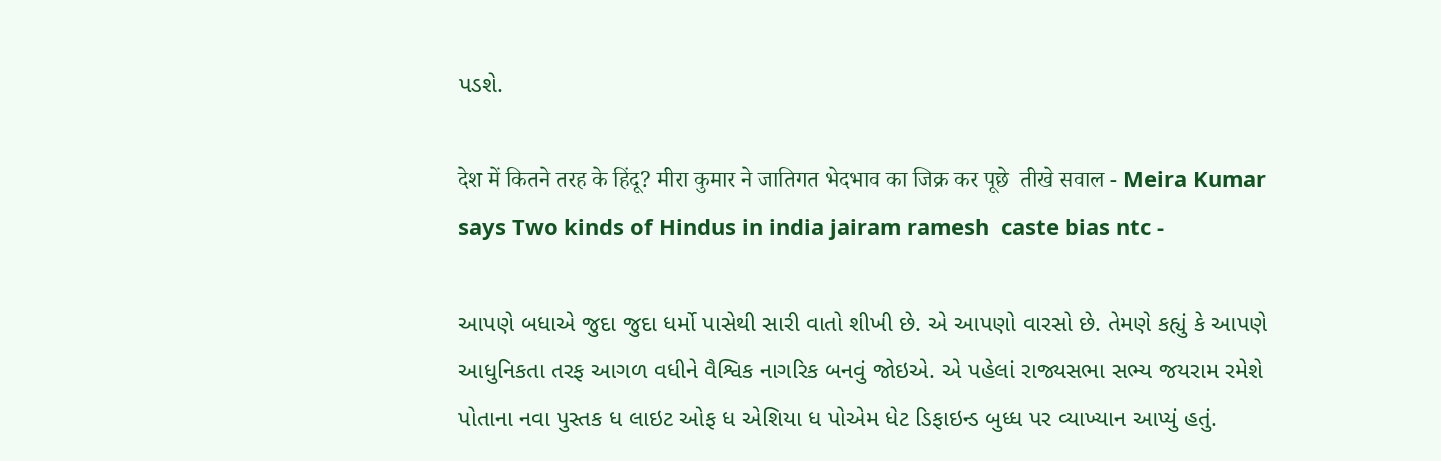પડશે.

देश में कितने तरह के हिंदू? मीरा कुमार ने जातिगत भेदभाव का जिक्र कर पूछे  तीखे सवाल - Meira Kumar says Two kinds of Hindus in india jairam ramesh  caste bias ntc -

આપણે બધાએ જુદા જુદા ધર્મો પાસેથી સારી વાતો શીખી છે. એ આપણો વારસો છે. તેમણે કહ્યું કે આપણે આધુનિકતા તરફ આગળ વધીને વૈશ્વિક નાગરિક બનવું જોઇએ. એ પહેલાં રાજ્યસભા સભ્ય જયરામ રમેશે પોતાના નવા પુસ્તક ધ લાઇટ ઓફ ધ એશિયા ધ પોએમ ધેટ ડિફાઇન્ડ બુધ્ધ પર વ્યાખ્યાન આપ્યું હતું.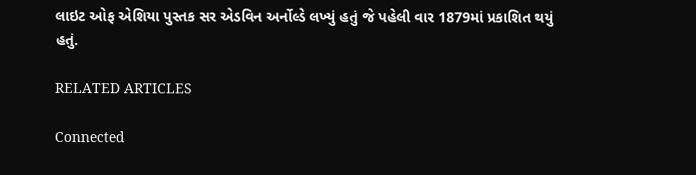લાઇટ ઓફ એશિયા પુસ્તક સર એડવિન અર્નોલ્ડે લખ્યું હતું જે પહેલી વાર 1879માં પ્રકાશિત થયું હતું.

RELATED ARTICLES

Connected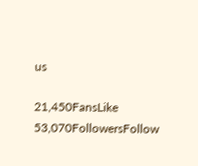us

21,450FansLike
53,070FollowersFollow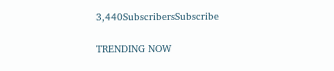3,440SubscribersSubscribe

TRENDING NOW